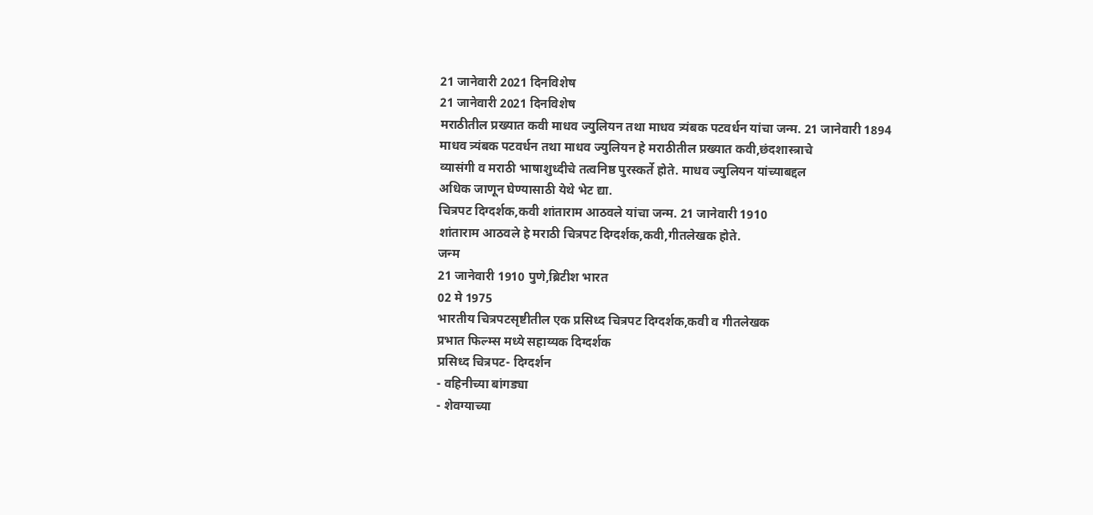21 जानेवारी 2021 दिनविशेष
21 जानेवारी 2021 दिनविशेष
मराठीतील प्रख्यात कवी माधव ज्युलियन तथा माधव त्र्यंबक पटवर्धन यांचा जन्म. 21 जानेवारी 1894
माधव त्र्यंबक पटवर्धन तथा माधव ज्युलियन हे मराठीतील प्रख्यात कवी,छंदशास्त्राचे
व्यासंगी व मराठी भाषाशुध्दीचे तत्वनिष्ठ पुरस्कर्ते होते. माधव ज्युलियन यांच्याबद्दल
अधिक जाणून घेण्यासाठी येथे भेट द्या.
चित्रपट दिग्दर्शक,कवी शांताराम आठवले यांचा जन्म. 21 जानेवारी 1910
शांताराम आठवले हे मराठी चित्रपट दिग्दर्शक,कवी,गीतलेखक होते.
जन्म
21 जानेवारी 1910 पुणे,ब्रिटीश भारत
02 मे 1975
भारतीय चित्रपटसृष्टीतील एक प्रसिध्द चित्रपट दिग्दर्शक,कवी व गीतलेखक
प्रभात फिल्म्स मध्ये सहाय्यक दिग्दर्शक
प्रसिध्द चित्रपट- दिग्दर्शन
- वहिनीच्या बांगड्या
- शेवग्याच्या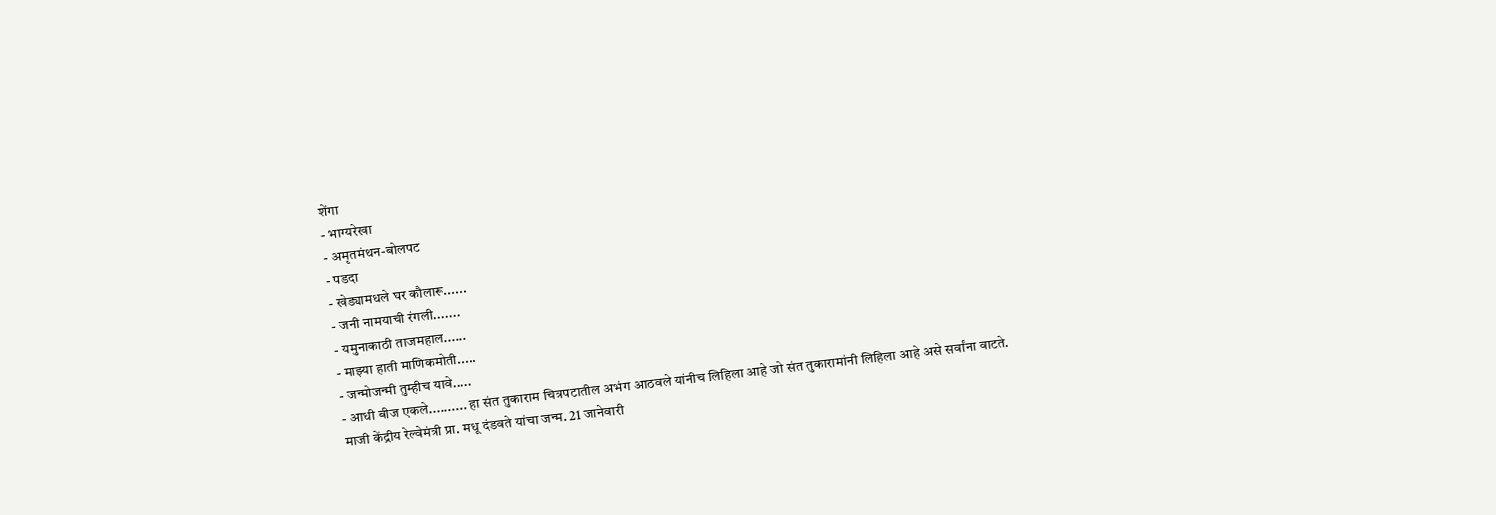शेंगा
- भाग्यरेखा
- अमृतमंथन-बोलपट
- पडदा
- खेड्यामधले घर कौलारू......
- जनी नामयाची रंगली.......
- यमुनाकाठी ताजमहाल......
- माझ्या हाती माणिकमोती.....
- जन्मोजन्मी तुम्हीच यावे.....
- आधी बीज एकले.......... हा संत तुकाराम चित्रपटातील अभंग आठवले यांनीच लिहिला आहे जो संत तुकारामांनी लिहिला आहे असे सर्वांना वाटते.
माजी केंद्रीय रेल्वेमंत्री प्रा. मधू दंडवते यांचा जन्म. 21 जानेवारी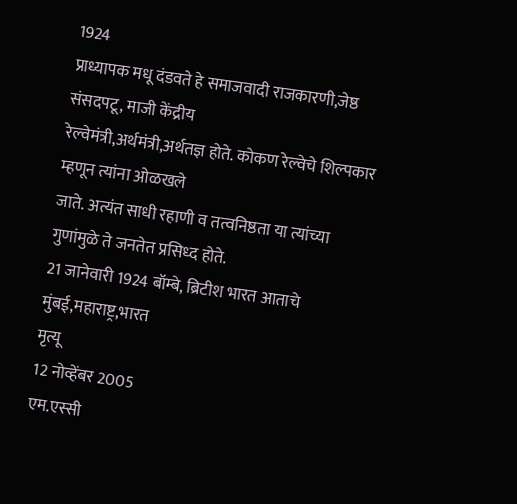1924
प्राध्यापक मधू दंडवते हे समाजवादी राजकारणी,जेष्ठ संसदपटू, माजी केंद्रीय
रेल्वेमंत्री,अर्थमंत्री,अर्थतज्ञ होते. कोकण रेल्वेचे शिल्पकार म्हणून त्यांना ओळखले
जाते. अत्यंत साधी रहाणी व तत्वनिष्ठता या त्यांच्या गुणांमुळे ते जनतेत प्रसिध्द होते.
21 जानेवारी 1924 बॉम्बे, ब्रिटीश भारत आताचे मुंबई,महाराष्ट्र,भारत
मृत्यू
12 नोव्हेंबर 2005
एम.एस्सी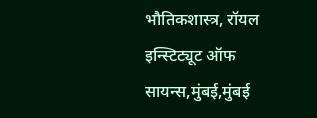भौतिकशास्त्र, रॉयल इन्स्टिट्यूट ऑफ सायन्स,मुंबई,मुंबई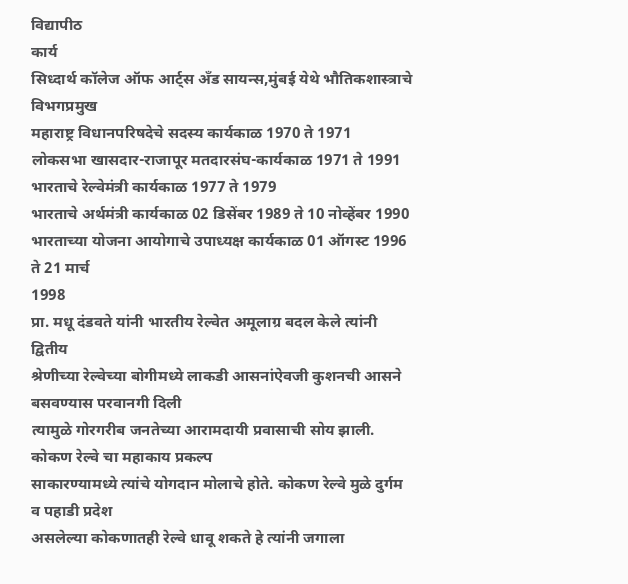विद्यापीठ
कार्य
सिध्दार्थ कॉलेज ऑफ आर्ट्स अँड सायन्स,मुंबई येथे भौतिकशास्त्राचे विभगप्रमुख
महाराष्ट्र विधानपरिषदेचे सदस्य कार्यकाळ 1970 ते 1971
लोकसभा खासदार-राजापूर मतदारसंघ-कार्यकाळ 1971 ते 1991
भारताचे रेल्वेमंत्री कार्यकाळ 1977 ते 1979
भारताचे अर्थमंत्री कार्यकाळ 02 डिसेंबर 1989 ते 10 नोव्हेंबर 1990
भारताच्या योजना आयोगाचे उपाध्यक्ष कार्यकाळ 01 ऑगस्ट 1996 ते 21 मार्च
1998
प्रा. मधू दंडवते यांनी भारतीय रेल्वेत अमूलाग्र बदल केले त्यांनी द्वितीय
श्रेणीच्या रेल्वेच्या बोगीमध्ये लाकडी आसनांऐवजी कुशनची आसने बसवण्यास परवानगी दिली
त्यामुळे गोरगरीब जनतेच्या आरामदायी प्रवासाची सोय झाली. कोकण रेल्वे चा महाकाय प्रकल्प
साकारण्यामध्ये त्यांचे योगदान मोलाचे होते. कोकण रेल्वे मुळे दुर्गम व पहाडी प्रदेश
असलेल्या कोकणातही रेल्वे धावू शकते हे त्यांनी जगाला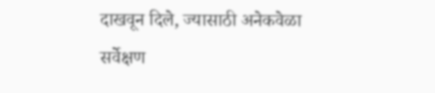दाखवून दिले, ज्यासाठी अनेकवेळा
सर्वेक्षण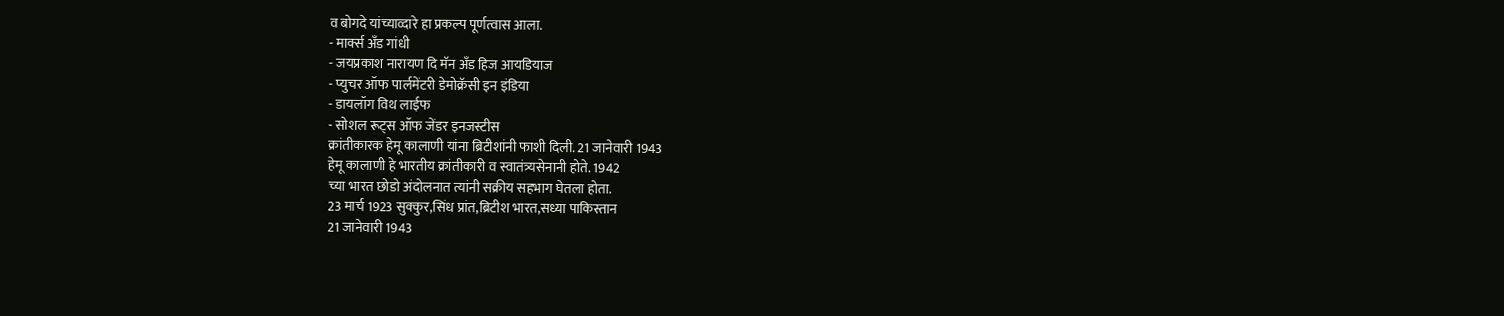व बोगदे यांच्याव्दारे हा प्रकल्प पूर्णत्वास आला.
- मार्क्स अँड गांधी
- जयप्रकाश नारायण दि मॅन अँड हिज आयडियाज
- प्युचर ऑफ पार्लमेंटरी डेमोक्रॅसी इन इंडिया
- डायलॉग विथ लाईफ
- सोशल रूट्स ऑफ जेंडर इनजस्टीस
क्रांतीकारक हेमू कालाणी यांना ब्रिटीशांनी फाशी दिली. 21 जानेवारी 1943
हेमू कालाणी हे भारतीय क्रांतीकारी व स्वातंत्र्यसेनानी होते. 1942
च्या भारत छोडो अंदोलनात त्यांनी सक्रीय सहभाग घेतला होता.
23 मार्च 1923 सुक्कुर,सिंध प्रांत,ब्रिटीश भारत,सध्या पाकिस्तान
21 जानेवारी 1943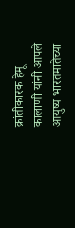क्रांतीकारक हेमू कालाणी यांनी आपले आयुष्य भारतमातेच्या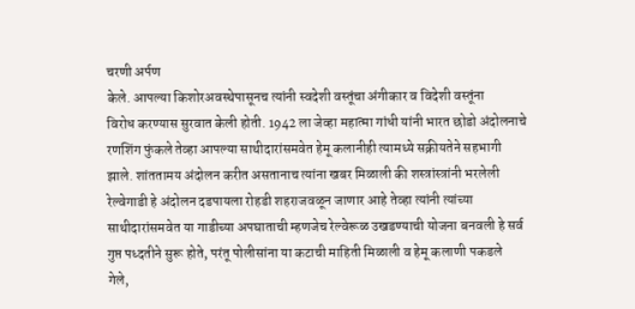चरणी अर्पण
केले. आपल्या किशोरअवस्थेपासूनच त्यांनी स्वदेशी वस्तूंचा अंगीकार व विदेशी वस्तूंना
विरोध करण्यास सुरवात केली होती. 1942 ला जेव्हा महात्मा गांधी यांनी भारत छोडो अंदोलनाचे
रणशिंग फुंकले तेव्हा आपल्या साथीदारांसमवेत हेमू कलानीही त्यामध्ये सक्रीयतेने सहभागी
झाले. शांततामय अंदोलन करीत असतानाच त्यांना खबर मिळाली की शस्त्रांस्त्रांनी भरलेली
रेल्वेगाडी हे अंदोलन दडपायला रोहडी शहराजवळून जाणार आहे तेव्हा त्यांनी त्यांच्या
साथीदारांसमवेत या गाडीच्या अपघाताची म्हणजेच रेल्वेरूळ उखडण्याची योजना बनवली हे सर्व
गुप्त पध्दतीने सुरू होते, परंतू पोलीसांना या कटाची माहिती मिळाली व हेमू कलाणी पकडले
गेले,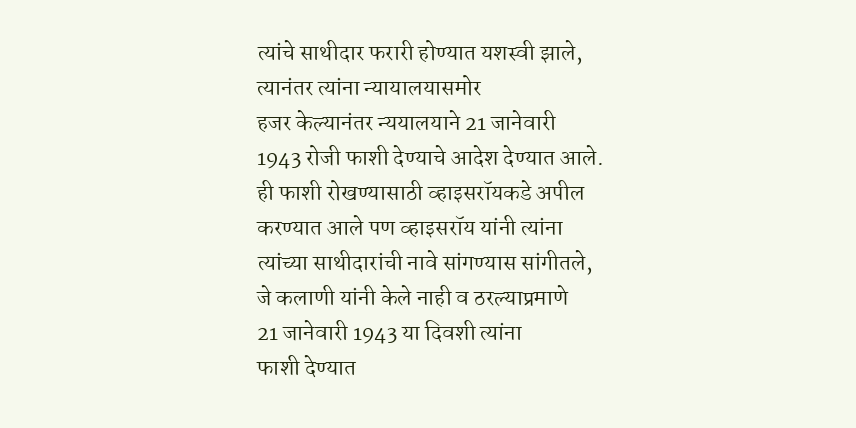त्यांचे साथीदार फरारी होण्यात यशस्वी झाले, त्यानंतर त्यांना न्यायालयासमोर
हजर केल्यानंतर न्ययालयाने 21 जानेवारी
1943 रोजी फाशी देण्याचे आदेश देण्यात आले. ही फाशी रोखण्यासाठी व्हाइसरॉयकडे अपील
करण्यात आले पण व्हाइसरॉय यांनी त्यांना त्यांच्या साथीदारांची नावे सांगण्यास सांगीतले,
जे कलाणी यांनी केले नाही व ठरल्याप्रमाणे
21 जानेवारी 1943 या दिवशी त्यांना
फाशी देण्यात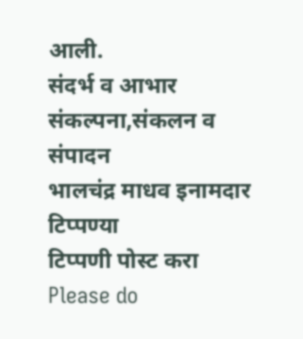आली.
संदर्भ व आभार
संकल्पना,संकलन व संपादन
भालचंद्र माधव इनामदार
टिप्पण्या
टिप्पणी पोस्ट करा
Please do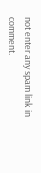not enter any spam link in comment.